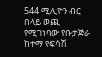544 ሚሊዮን ብር በላይ ወጪ የሚገነባው የቡታጅራ ከተማ የፍሳሽ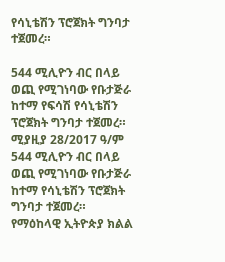የሳኒቴሽን ፕሮጀክት ግንባታ ተጀመረ።

544 ሚሊዮን ብር በላይ ወጪ የሚገነባው የቡታጅራ ከተማ የፍሳሽ የሳኒቴሽን ፕሮጀክት ግንባታ ተጀመረ። ሚያዚያ 28/2017 ዓ/ም 544 ሚሊዮን ብር በላይ ወጪ የሚገነባው የቡታጅራ ከተማ የሳኒቴሽን ፕሮጀክት ግንባታ ተጀመረ። የማዕከላዊ ኢትዮጵያ ክልል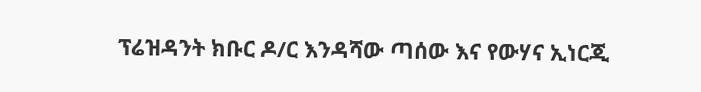ፕሬዝዳንት ክቡር ዶ/ር እንዳሻው ጣሰው እና የውሃና ኢነርጂ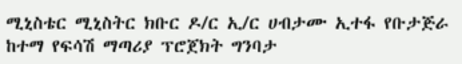ሚኒስቴር ሚኒስትር ክቡር ዶ/ር ኢ/ር ሀብታሙ ኢተፋ የቡታጅራ ከተማ የፍሳሽ ማጣሪያ ፕሮጀክት ግንባታ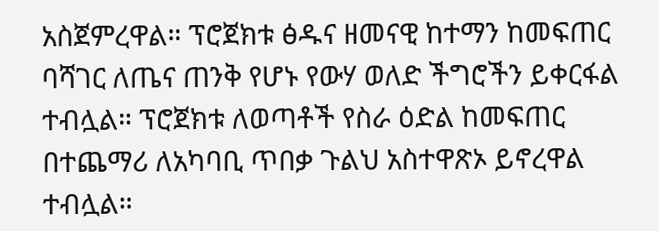አስጀምረዋል። ፕሮጀክቱ ፅዱና ዘመናዊ ከተማን ከመፍጠር ባሻገር ለጤና ጠንቅ የሆኑ የውሃ ወለድ ችግሮችን ይቀርፋል ተብሏል። ፕሮጀክቱ ለወጣቶች የስራ ዕድል ከመፍጠር በተጨማሪ ለአካባቢ ጥበቃ ጉልህ አስተዋጽኦ ይኖረዋል ተብሏል።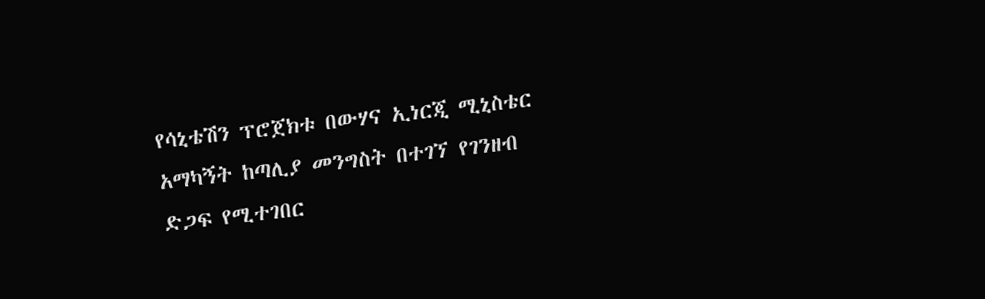የሳኒቴሽን ፕሮጀክቱ በውሃና ኢነርጂ ሚኒስቴር አማካኝት ከጣሊያ መንግስት በተገኘ የገንዘብ ድጋፍ የሚተገበር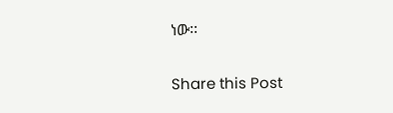ነው፡፡

Share this Post